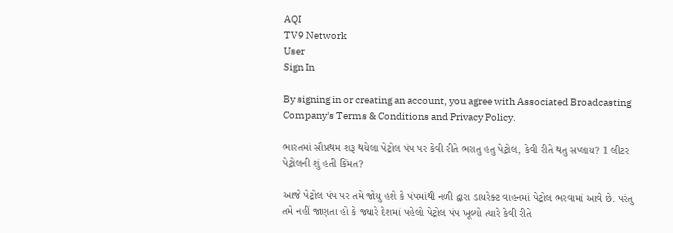AQI
TV9 Network
User
Sign In

By signing in or creating an account, you agree with Associated Broadcasting Company's Terms & Conditions and Privacy Policy.

ભારતમાં સૌપ્રથમ શરૂ થયેલા પેટ્રોલ પંપ પર કેવી રીતે ભરાતુ હતુ પેટ્રોલ, કેવી રીતે થતુ સપ્લાય? 1 લીટર પેટ્રોલની શું હતી કિંમત?

આજે પેટ્રોલ પંપ પર તમે જોયુ હશે કે પંપમાંથી નળી દ્વારા ડાયરેક્ટ વાહનમાં પેટ્રોલ ભરવામાં આવે છે. પરંતુ તમે નહીં જાણતા હો કે જ્યારે દેશમાં પહેલો પેટ્રોલ પંપ ખૂલ્યો ત્યારે કેવી રીતે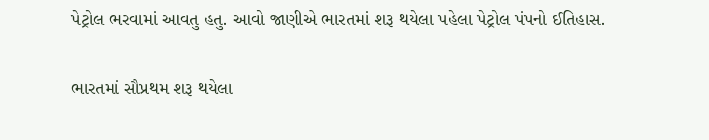પેટ્રોલ ભરવામાં આવતુ હતુ. આવો જાણીએ ભારતમાં શરૂ થયેલા પહેલા પેટ્રોલ પંપનો ઈતિહાસ.

ભારતમાં સૌપ્રથમ શરૂ થયેલા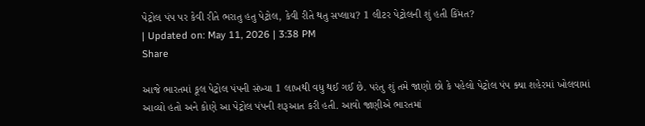પેટ્રોલ પંપ પર કેવી રીતે ભરાતુ હતુ પેટ્રોલ, કેવી રીતે થતુ સપ્લાય? 1 લીટર પેટ્રોલની શું હતી કિંમત?
| Updated on: May 11, 2026 | 3:38 PM
Share

આજે ભારતમાં કૂલ પેટ્રોલ પંપની સંખ્યા 1 લાખથી વધુ થઈ ગઈ છે. પરંતુ શું તમે જાણો છો કે પહેલો પેટ્રોલ પંપ ક્યા શહેરમાં ખોલવામાં આવ્યો હતો અને કોણે આ પેટ્રોલ પંપની શરૂઆત કરી હતી. આવો જાણીએ ભારતમાં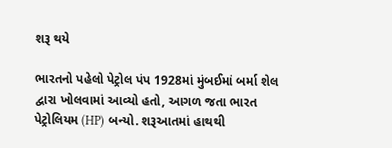શરૂ થયે

ભારતનો પહેલો પેટ્રોલ પંપ 1928માં મુંબઈમાં બર્મા શેલ દ્વારા ખોલવામાં આવ્યો હતો, આગળ જતા ભારત પેટ્રોલિયમ (HP) બન્યો. શરૂઆતમાં હાથથી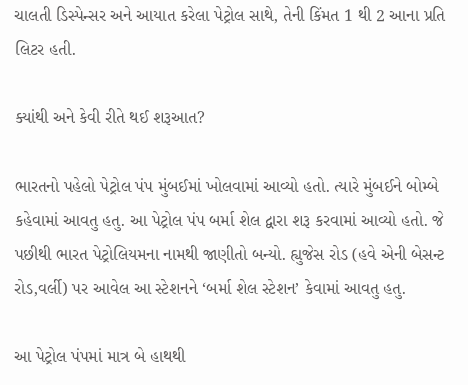ચાલતી ડિસ્પેન્સર અને આયાત કરેલા પેટ્રોલ સાથે, તેની કિંમત 1 થી 2 આના પ્રતિ લિટર હતી.

ક્યાંથી અને કેવી રીતે થઈ શરૂઆત?

ભારતનો પહેલો પેટ્રોલ પંપ મુંબઈમાં ખોલવામાં આવ્યો હતો. ત્યારે મુંબઈને બોમ્બે કહેવામાં આવતુ હતુ. આ પેટ્રોલ પંપ બર્મા શેલ દ્વારા શરૂ કરવામાં આવ્યો હતો. જે પછીથી ભારત પેટ્રોલિયમના નામથી જાણીતો બન્યો. હ્યુજેસ રોડ (હવે એની બેસન્ટ રોડ,વર્લી) પર આવેલ આ સ્ટેશનને ‘બર્મા શેલ સ્ટેશન’ કેવામાં આવતુ હતુ.

આ પેટ્રોલ પંપમાં માત્ર બે હાથથી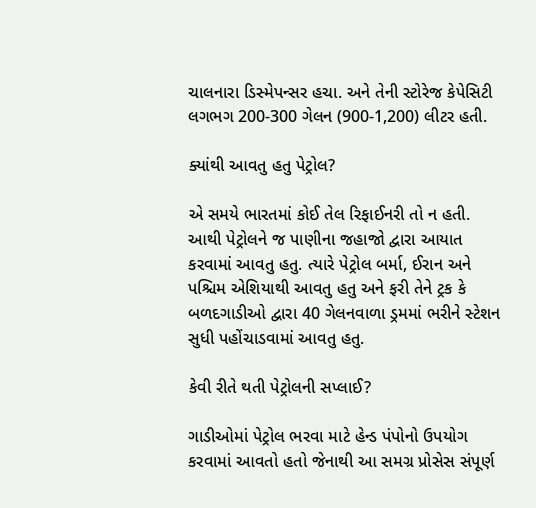ચાલનારા ડિસ્મેપન્સર હચા. અને તેની સ્ટોરેજ કેપેસિટી લગભગ 200-300 ગેલન (900-1,200) લીટર હતી.

ક્યાંથી આવતુ હતુ પેટ્રોલ?

એ સમયે ભારતમાં કોઈ તેલ રિફાઈનરી તો ન હતી. આથી પેટ્રોલને જ પાણીના જહાજો દ્વારા આયાત કરવામાં આવતુ હતુ. ત્યારે પેટ્રોલ બર્મા, ઈરાન અને પશ્ચિમ એશિયાથી આવતુ હતુ અને ફરી તેને ટ્રક કે બળદગાડીઓ દ્વારા 40 ગેલનવાળા ડ્રમમાં ભરીને સ્ટેશન સુધી પહોંચાડવામાં આવતુ હતુ.

કેવી રીતે થતી પેટ્રોલની સપ્લાઈ?

ગાડીઓમાં પેટ્રોલ ભરવા માટે હેન્ડ પંપોનો ઉપયોગ કરવામાં આવતો હતો જેનાથી આ સમગ્ર પ્રોસેસ સંપૂર્ણ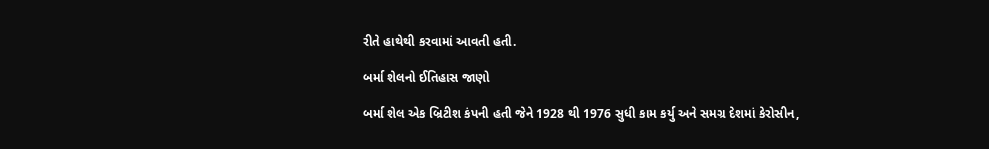રીતે હાથેથી કરવામાં આવતી હતી.

બર્મા શેલનો ઈતિહાસ જાણો

બર્મા શેલ એક બ્રિટીશ કંપની હતી જેને 1928 થી 1976 સુધી કામ કર્યુ અને સમગ્ર દેશમાં કેરોસીન,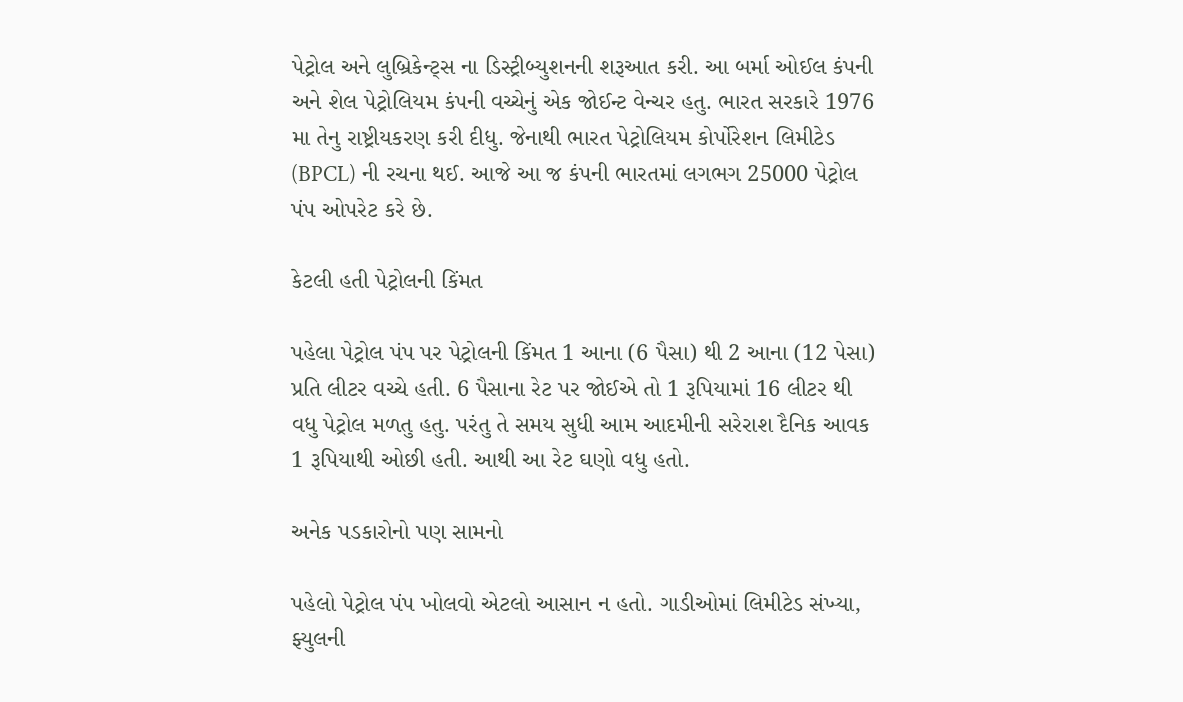પેટ્રોલ અને લુબ્રિકેન્ટ્સ ના ડિસ્ટ્રીબ્યુશનની શરૂઆત કરી. આ બર્મા ઓઈલ કંપની અને શેલ પેટ્રોલિયમ કંપની વચ્ચેનું એક જોઈન્ટ વેન્ચર હતુ. ભારત સરકારે 1976 મા તેનુ રાષ્ટ્રીયકરણ કરી દીધુ. જેનાથી ભારત પેટ્રોલિયમ કોર્પોરેશન લિમીટેડ (BPCL) ની રચના થઈ. આજે આ જ કંપની ભારતમાં લગભગ 25000 પેટ્રોલ પંપ ઓપરેટ કરે છે.

કેટલી હતી પેટ્રોલની કિંમત

પહેલા પેટ્રોલ પંપ પર પેટ્રોલની કિંમત 1 આના (6 પૈસા) થી 2 આના (12 પેસા) પ્રતિ લીટર વચ્ચે હતી. 6 પૈસાના રેટ પર જોઈએ તો 1 રૂપિયામાં 16 લીટર થી વધુ પેટ્રોલ મળતુ હતુ. પરંતુ તે સમય સુધી આમ આદમીની સરેરાશ દૈનિક આવક 1 રૂપિયાથી ઓછી હતી. આથી આ રેટ ઘણો વધુ હતો.

અનેક પડકારોનો પણ સામનો

પહેલો પેટ્રોલ પંપ ખોલવો એટલો આસાન ન હતો. ગાડીઓમાં લિમીટેડ સંખ્યા, ફ્યુલની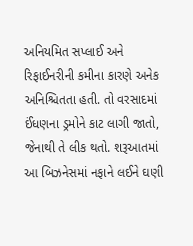અનિયમિત સપ્લાઈ અને રિફાઈનરીની કમીના કારણે અનેક અનિશ્ચિતતા હતી. તો વરસાદમાં ઈંધણના ડ્રમોને કાટ લાગી જાતો, જેનાથી તે લીક થતો. શરૂઆતમાં આ બિઝનેસમાં નફાને લઈને ઘણી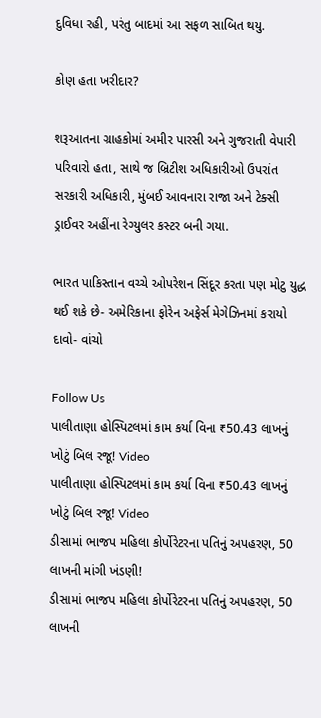દુવિધા રહી, પરંતુ બાદમાં આ સફળ સાબિત થયુ.

કોણ હતા ખરીદાર?

શરૂઆતના ગ્રાહકોમાં અમીર પારસી અને ગુજરાતી વેપારી પરિવારો હતા, સાથે જ બ્રિટીશ અધિકારીઓ ઉપરાંત સરકારી અધિકારી, મુંબઈ આવનારા રાજા અને ટેક્સી ડ્રાઈવર અહીંના રેગ્યુલર કસ્ટર બની ગયા.

ભારત પાકિસ્તાન વચ્ચે ઓપરેશન સિંદૂર કરતા પણ મોટુ યુદ્ધ થઈ શકે છે- અમેરિકાના ફોરેન અફેર્સ મેગેઝિનમાં કરાયો દાવો- વાંચો

Follow Us
પાલીતાણા હોસ્પિટલમાં કામ કર્યા વિના ₹50.43 લાખનું ખોટું બિલ રજૂ! Video
પાલીતાણા હોસ્પિટલમાં કામ કર્યા વિના ₹50.43 લાખનું ખોટું બિલ રજૂ! Video
ડીસામાં ભાજપ મહિલા કોર્પોરેટરના પતિનું અપહરણ, 50 લાખની માંગી ખંડણી!
ડીસામાં ભાજપ મહિલા કોર્પોરેટરના પતિનું અપહરણ, 50 લાખની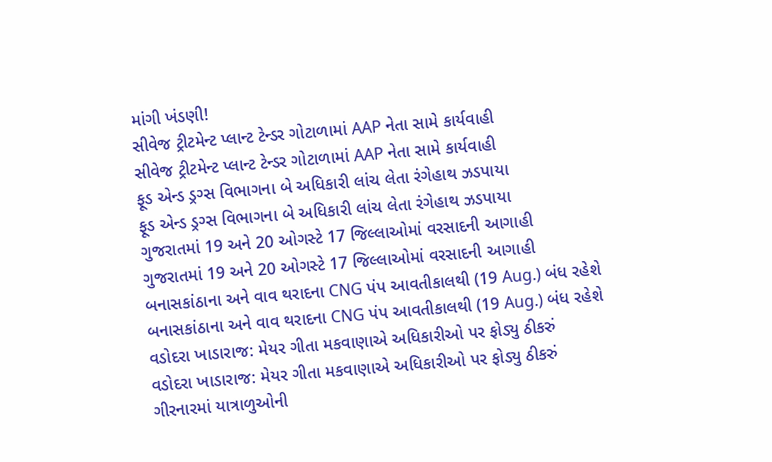માંગી ખંડણી!
સીવેજ ટ્રીટમેન્ટ પ્લાન્ટ ટેન્ડર ગોટાળામાં AAP નેતા સામે કાર્યવાહી
સીવેજ ટ્રીટમેન્ટ પ્લાન્ટ ટેન્ડર ગોટાળામાં AAP નેતા સામે કાર્યવાહી
ફૂડ એન્ડ ડ્રગ્સ વિભાગના બે અધિકારી લાંચ લેતા રંગેહાથ ઝડપાયા
ફૂડ એન્ડ ડ્રગ્સ વિભાગના બે અધિકારી લાંચ લેતા રંગેહાથ ઝડપાયા
ગુજરાતમાં 19 અને 20 ઓગસ્ટે 17 જિલ્લાઓમાં વરસાદની આગાહી
ગુજરાતમાં 19 અને 20 ઓગસ્ટે 17 જિલ્લાઓમાં વરસાદની આગાહી
બનાસકાંઠાના અને વાવ થરાદના CNG પંપ આવતીકાલથી (19 Aug.) બંધ રહેશે
બનાસકાંઠાના અને વાવ થરાદના CNG પંપ આવતીકાલથી (19 Aug.) બંધ રહેશે
વડોદરા ખાડારાજ: મેયર ગીતા મકવાણાએ અધિકારીઓ પર ફોડ્યુ ઠીકરું
વડોદરા ખાડારાજ: મેયર ગીતા મકવાણાએ અધિકારીઓ પર ફોડ્યુ ઠીકરું
ગીરનારમાં યાત્રાળુઓની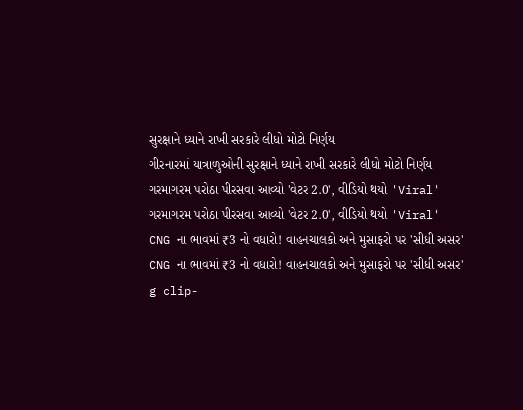સુરક્ષાને ધ્યાને રાખી સરકારે લીધો મોટો નિર્ણય
ગીરનારમાં યાત્રાળુઓની સુરક્ષાને ધ્યાને રાખી સરકારે લીધો મોટો નિર્ણય
ગરમાગરમ પરોઠા પીરસવા આવ્યો 'વેટર 2.0', વીડિયો થયો 'Viral'
ગરમાગરમ પરોઠા પીરસવા આવ્યો 'વેટર 2.0', વીડિયો થયો 'Viral'
CNG ના ભાવમાં ₹3 નો વધારો! વાહનચાલકો અને મુસાફરો પર 'સીધી અસર'
CNG ના ભાવમાં ₹3 નો વધારો! વાહનચાલકો અને મુસાફરો પર 'સીધી અસર'
g clip-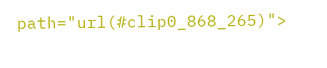path="url(#clip0_868_265)">